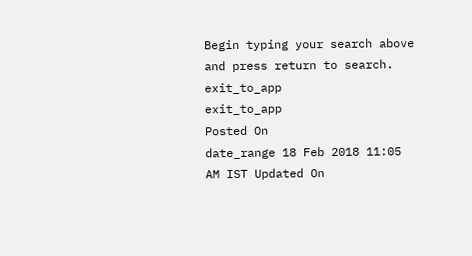Begin typing your search above and press return to search.
exit_to_app
exit_to_app
Posted On
date_range 18 Feb 2018 11:05 AM IST Updated On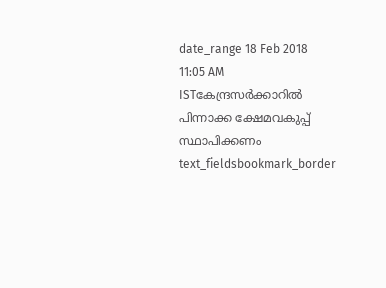date_range 18 Feb 2018 11:05 AM ISTകേന്ദ്രസർക്കാറിൽ പിന്നാക്ക ക്ഷേമവകുപ്പ് സ്ഥാപിക്കണം
text_fieldsbookmark_border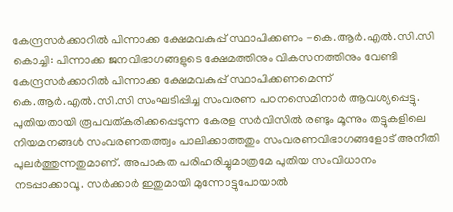കേന്ദ്രസർക്കാറിൽ പിന്നാക്ക ക്ഷേമവകുപ്പ് സ്ഥാപിക്കണം -കെ.ആർ.എൽ.സി.സി കൊച്ചി: പിന്നാക്ക ജനവിഭാഗങ്ങളുടെ ക്ഷേമത്തിനും വികസനത്തിനും വേണ്ടി കേന്ദ്രസർക്കാറിൽ പിന്നാക്ക ക്ഷേമവകുപ്പ് സ്ഥാപിക്കണമെന്ന് കെ.ആർ.എൽ.സി.സി സംഘടിപ്പിച്ച സംവരണ പഠനസെമിനാർ ആവശ്യപ്പെട്ടു. പുതിയതായി രൂപവത്കരിക്കപ്പെടുന്ന കേരള സർവിസിൽ രണ്ടും മൂന്നും തട്ടുകളിലെ നിയമനങ്ങൾ സംവരണതത്ത്വം പാലിക്കാത്തതും സംവരണവിഭാഗങ്ങളോട് അനീതി പുലർത്തുന്നതുമാണ്. അപാകത പരിഹരിച്ചുമാത്രമേ പുതിയ സംവിധാനം നടപ്പാക്കാവൂ. സർക്കാർ ഇതുമായി മുന്നോട്ടുപോയാൽ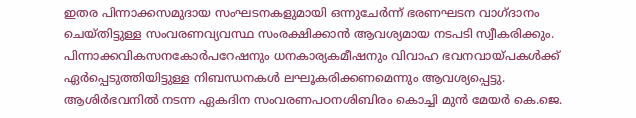ഇതര പിന്നാക്കസമുദായ സംഘടനകളുമായി ഒന്നുചേർന്ന് ഭരണഘടന വാഗ്ദാനം ചെയ്തിട്ടുള്ള സംവരണവ്യവസ്ഥ സംരക്ഷിക്കാൻ ആവശ്യമായ നടപടി സ്വീകരിക്കും. പിന്നാക്കവികസനകോർപറേഷനും ധനകാര്യകമീഷനും വിവാഹ ഭവനവായ്പകൾക്ക് ഏർപ്പെടുത്തിയിട്ടുള്ള നിബന്ധനകൾ ലഘൂകരിക്കണമെന്നും ആവശ്യപ്പെട്ടു. ആശിർഭവനിൽ നടന്ന ഏകദിന സംവരണപഠനശിബിരം കൊച്ചി മുൻ മേയർ കെ.ജെ.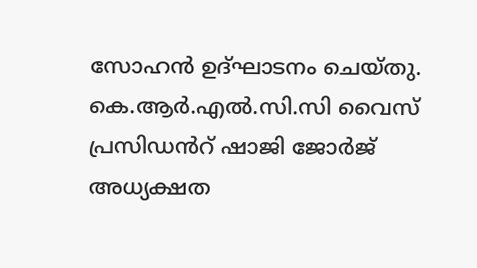സോഹൻ ഉദ്ഘാടനം ചെയ്തു. കെ.ആർ.എൽ.സി.സി വൈസ് പ്രസിഡൻറ് ഷാജി ജോർജ് അധ്യക്ഷത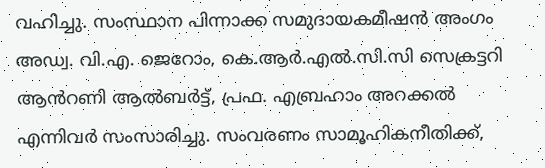വഹിച്ചു. സംസ്ഥാന പിന്നാക്ക സമുദായകമീഷൻ അംഗം അഡ്വ. വി.എ. ജെറോം, കെ.ആർ.എൽ.സി.സി സെക്രട്ടറി ആൻറണി ആൽബർട്ട്, പ്രഫ. എബ്രഹാം അറക്കൽ എന്നിവർ സംസാരിച്ചു. സംവരണം സാമൂഹികനീതിക്ക്,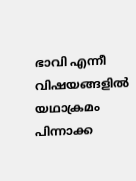ഭാവി എന്നീ വിഷയങ്ങളിൽ യഥാക്രമം പിന്നാക്ക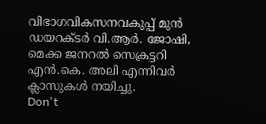വിഭാഗവികസനവകുപ്പ് മുൻ ഡയറക്ടർ വി.ആർ. ജോഷി, മെക്ക ജനറൽ സെക്രട്ടറി എൻ.കെ. അലി എന്നിവർ ക്ലാസുകൾ നയിച്ചു.
Don't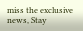miss the exclusive news, Stay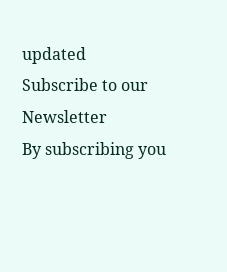updated
Subscribe to our Newsletter
By subscribing you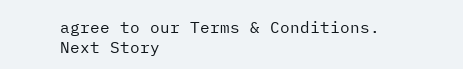agree to our Terms & Conditions.
Next Story